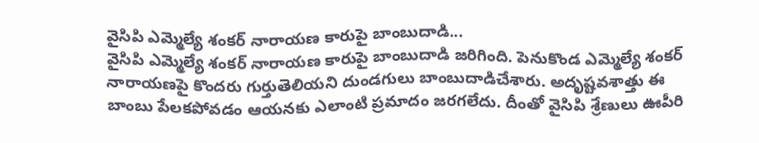వైసిపి ఎమ్మెల్యే శంకర్ నారాయణ కారుపై బాంబుదాడి...
వైసిపి ఎమ్మెల్యే శంకర్ నారాయణ కారుపై బాంబుదాడి జరిగింది. పెనుకొండ ఎమ్మెల్యే శంకర్ నారాయణపై కొందరు గుర్తుతెలియని దుండగులు బాంబుదాడిచేశారు. అదృష్టవశాత్తు ఈ బాంబు పేలకపోవడం ఆయనకు ఎలాంటి ప్రమాదం జరగలేదు. దీంతో వైసిపి శ్రేణులు ఊపీరి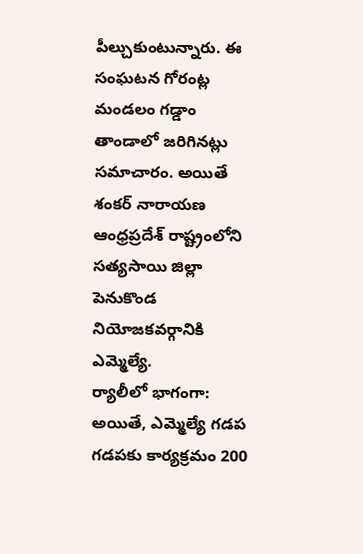పీల్చుకుంటున్నారు. ఈ సంఘటన గోరంట్ల మండలం గడ్డాం తాండాలో జరిగినట్లు సమాచారం. అయితే శంకర్ నారాయణ ఆంధ్రప్రదేశ్ రాష్ట్రంలోని సత్యసాయి జిల్లా పెనుకొండ నియోజకవర్గానికి ఎమ్మెల్యే.
ర్యాలీలో భాగంగా: అయితే, ఎమ్మెల్యే గడప గడపకు కార్యక్రమం 200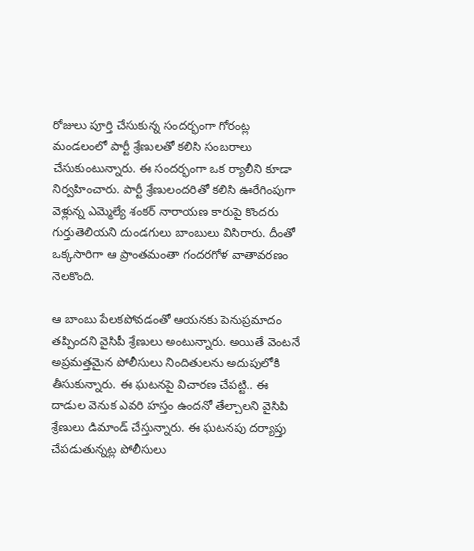రోజులు పూర్తి చేసుకున్న సందర్భంగా గోరంట్ల మండలంలో పార్టీ శ్రేణులతో కలిసి సంబరాలు చేసుకుంటున్నారు. ఈ సందర్భంగా ఒక ర్యాలీని కూడా నిర్వహించారు. పార్టీ శ్రేణులందరితో కలిసి ఊరేగింపుగా వెళ్లున్న ఎమ్మెల్యే శంకర్ నారాయణ కారుపై కొందరు గుర్తుతెలియని దుండగులు బాంబులు విసిరారు. దీంతో ఒక్కసారిగా ఆ ప్రాంతమంతా గందరగోళ వాతావరణం నెలకొంది.

ఆ బాంబు పేలకపోవడంతో ఆయనకు పెనుప్రమాదం తప్పిందని వైసిపీ శ్రేణులు అంటున్నారు. అయితే వెంటనే అప్రమత్తమైన పోలీసులు నిందితులను అదుపులోకి తీసుకున్నారు. ఈ ఘటనపై విచారణ చేపట్టి.. ఈ దాడుల వెనుక ఎవరి హస్తం ఉందనో తేల్చాలని వైసిపి శ్రేణులు డిమాండ్ చేస్తున్నారు. ఈ ఘటనపు దర్యాప్తు చేపడుతున్నట్ల పోలీసులు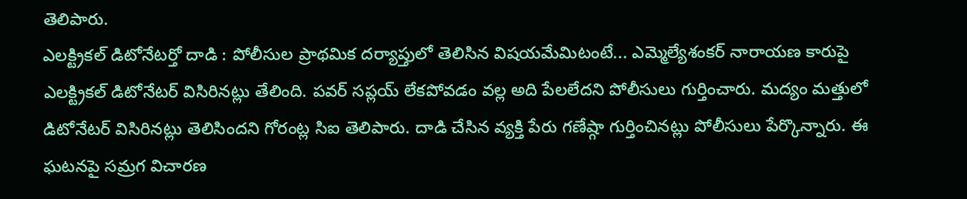తెలిపారు.
ఎలక్ట్రికల్ డిటోనేటర్తో దాడి : పోలీసుల ప్రాథమిక దర్యాప్తులో తెలిసిన విషయమేమిటంటే... ఎమ్మెల్యేశంకర్ నారాయణ కారుపై ఎలక్ట్రికల్ డిటోనేటర్ విసిరినట్లు తేలింది. పవర్ సప్లయ్ లేకపోవడం వల్ల అది పేలలేదని పోలీసులు గుర్తించారు. మద్యం మత్తులో డిటోనేటర్ విసిరినట్లు తెలిసిందని గోరంట్ల సిఐ తెలిపారు. దాడి చేసిన వ్యక్తి పేరు గణేష్గా గుర్తించినట్లు పోలీసులు పేర్కొన్నారు. ఈ ఘటనపై సమ్రగ విచారణ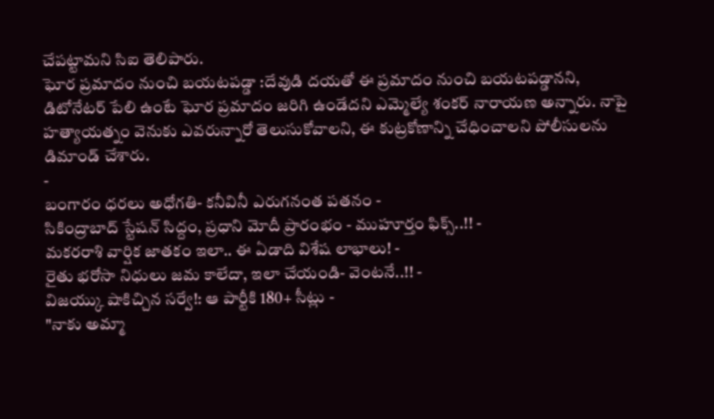చేపట్టామని సిఐ తెలిపారు.
ఘోర ప్రమాదం నుంచి బయటపడ్డా :దేవుడి దయతో ఈ ప్రమాదం నుంచి బయటపడ్డానని, డిటోనేటర్ పేలి ఉంటే ఘోర ప్రమాదం జరిగి ఉండేదని ఎమ్మెల్యే శంకర్ నారాయణ అన్నారు. నాపై హత్యాయత్నం వెనుకు ఎవరున్నారో తెలుసుకోవాలని, ఈ కుట్రకోణాన్ని చేధించాలని పోలీసులను డిమాండ్ చేశారు.
-
బంగారం ధరలు అధోగతి- కనీవినీ ఎరుగనంత పతనం -
సికింద్రాబాద్ స్టేషన్ సిద్దం, ప్రధాని మోదీ ప్రారంభం - ముహూర్తం ఫిక్స్..!! -
మకరరాశి వార్షిక జాతకం ఇలా.. ఈ ఏడాది విశేష లాభాలు! -
రైతు భరోసా నిధులు జమ కాలేదా, ఇలా చేయండి- వెంటనే..!! -
విజయ్కు షాకిచ్చిన సర్వే!: ఆ పార్టీకి 180+ సీట్లు -
"నాకు అమ్మా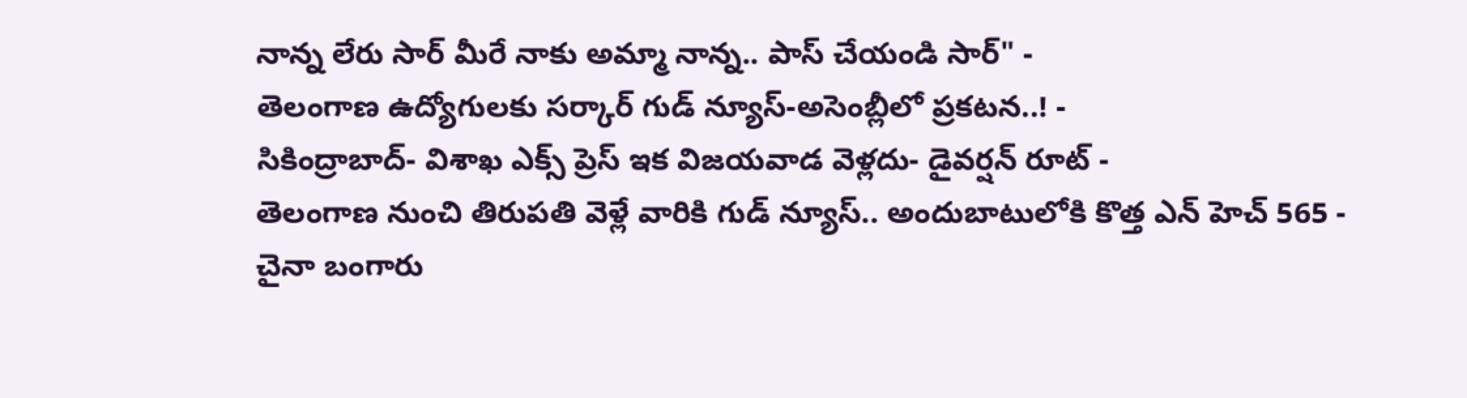నాన్న లేరు సార్ మీరే నాకు అమ్మా నాన్న.. పాస్ చేయండి సార్" -
తెలంగాణ ఉద్యోగులకు సర్కార్ గుడ్ న్యూస్-అసెంబ్లీలో ప్రకటన..! -
సికింద్రాబాద్- విశాఖ ఎక్స్ ప్రెస్ ఇక విజయవాడ వెళ్లదు- డైవర్షన్ రూట్ -
తెలంగాణ నుంచి తిరుపతి వెళ్లే వారికి గుడ్ న్యూస్.. అందుబాటులోకి కొత్త ఎన్ హెచ్ 565 -
చైనా బంగారు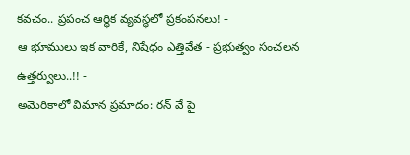కవచం.. ప్రపంచ ఆర్థిక వ్యవస్థలో ప్రకంపనలు! -
ఆ భూములు ఇక వారికే, నిషేధం ఎత్తివేత - ప్రభుత్వం సంచలన ఉత్తర్వులు..!! -
అమెరికాలో విమాన ప్రమాదం: రన్ వే పై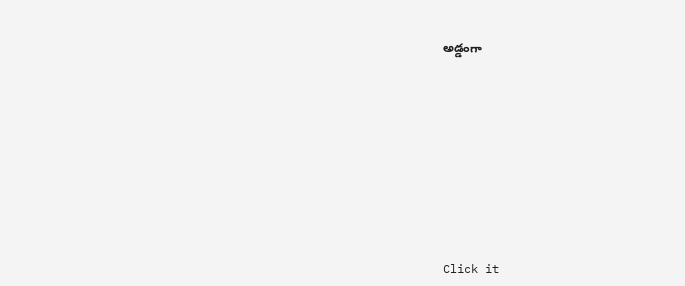అడ్డంగా












Click it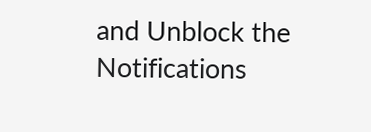and Unblock the Notifications